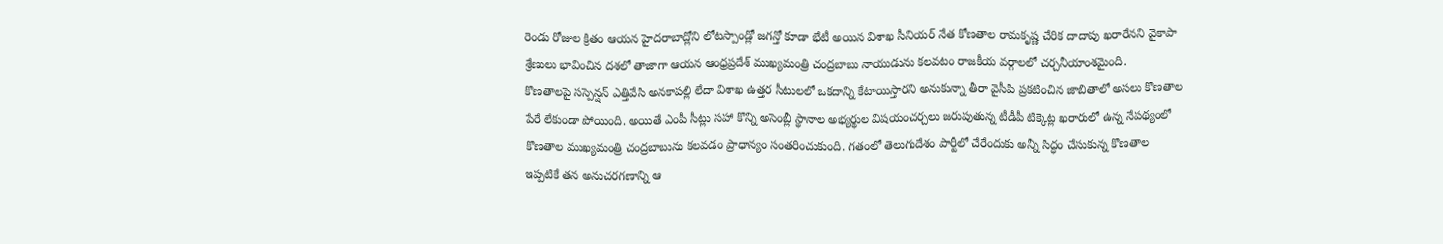రెండు రోజుల క్రితం ఆయన హైదరాబాద్లోని లోటస్పాండ్లో జగన్తో కూడా భేటీ అయిన విశాఖ సీనియర్ నేత కోణతాల రామకృష్ణ చేరిక దాదాపు ఖరారేనని వైకాపా శ్రేణులు భావించిన దశలో తాజాగా ఆయన ఆంధ్రప్రదేశ్ ముఖ్యమంత్రి చంద్రబాబు నాయుడును కలవటం రాజకీయ వర్గాలలో చర్చనీయాంశమైంది.
కొణతాలపై సస్పెన్షన్ ఎత్తివేసి అనకాపల్లి లేదా విశాఖ ఉత్తర సీటులలో ఒకదాన్ని కేటాయిస్తారని అనుకున్నా తీరా వైసీపి ప్రకటించిన జాబితాలో అసలు కొణతాల పేరే లేకుండా పోయింది. అయితే ఎంపీ సీట్లు సహా కొన్ని అసెంబ్లీ స్థానాల అభ్యర్థుల విషయంచర్చలు జరుపుతున్న టీడీపీ టిక్కెట్ల ఖరారులో ఉన్న నేపథ్యంలో కొణతాల ముఖ్యమంత్రి చంద్రబాబును కలవడం ప్రాధాన్యం సంతరించుకుంది. గతంలో తెలుగుదేశం పార్టీలో చేరేందుకు అన్నీ సిద్ధం చేసుకున్న కొణతాల ఇప్పటికే తన అనుచరగణాన్ని ఆ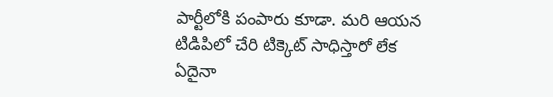పార్టీలోకి పంపారు కూడా. మరి ఆయన టిడిపిలో చేరి టిక్కెట్ సాధిస్తారో లేక ఏదైనా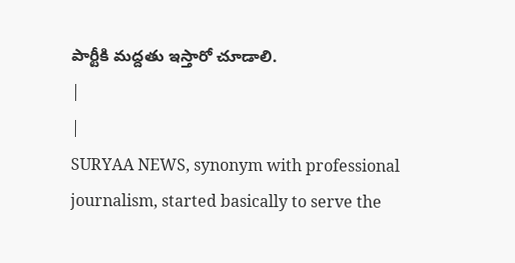పార్టీకి మద్దతు ఇస్తారో చూడాలి.
|
|
SURYAA NEWS, synonym with professional journalism, started basically to serve the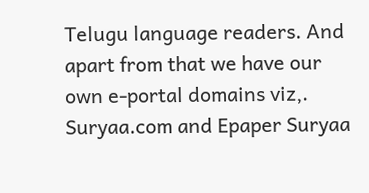Telugu language readers. And apart from that we have our own e-portal domains viz,. Suryaa.com and Epaper Suryaa